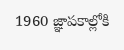1960 జ్ఞాపకాల్లోకి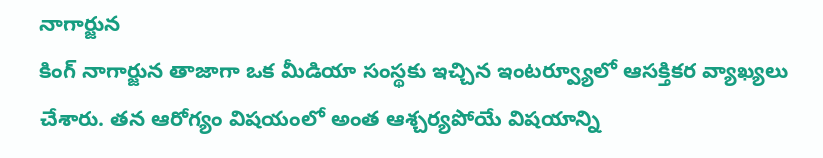నాగార్జున
కింగ్ నాగార్జున తాజాగా ఒక మీడియా సంస్థకు ఇచ్చిన ఇంటర్వ్యూలో ఆసక్తికర వ్యాఖ్యలు చేశారు. తన ఆరోగ్యం విషయంలో అంత ఆశ్చర్యపోయే విషయాన్ని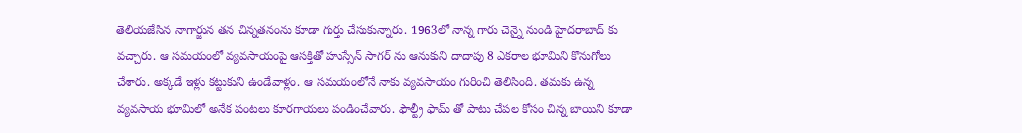తెలియజేసిన నాగార్జున తన చిన్నతనంను కూడా గుర్తు చేసుకున్నారు. 1963లో నాన్న గారు చెన్నై నుండి హైదరాబాద్ కు వచ్చారు. ఆ సమయంలో వ్యవసాయంపై ఆసక్తితో హుస్సేన్ సాగర్ ను ఆనుకుని దాదాపు 8 ఎకరాల భూమిని కొనుగోలు చేశారు. అక్కడే ఇళ్లు కట్టుకుని ఉండేవాళ్లం. ఆ సమయంలోనే నాకు వ్యవసాయం గురించి తెలిసింది. తమకు ఉన్న వ్యవసాయ భూమిలో అనేక పంటలు కూరగాయలు పండించేవారు. ఫౌల్ట్రీ ఫామ్ తో పాటు చేపల కోసం చిన్న బాయిని కూడా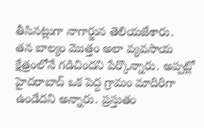తీసినట్లుగా నాగార్జున తెలియజేశారు.
తన బాల్యం మొత్తం అలా వ్యవసాయ క్షేత్రంలోనే గడిచిందని పేర్కొన్నారు. అప్పట్లో హైదరాబాద్ ఒక పెద్ద గ్రామం మాదిరిగా ఉండేదని అన్నారు. ప్రస్తుతం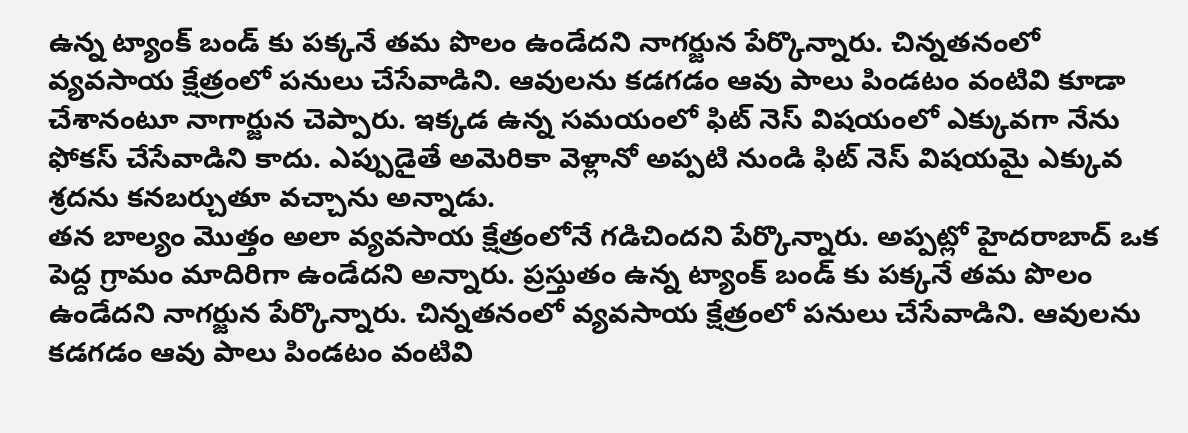ఉన్న ట్యాంక్ బండ్ కు పక్కనే తమ పొలం ఉండేదని నాగర్జున పేర్కొన్నారు. చిన్నతనంలో వ్యవసాయ క్షేత్రంలో పనులు చేసేవాడిని. ఆవులను కడగడం ఆవు పాలు పిండటం వంటివి కూడా చేశానంటూ నాగార్జున చెప్పారు. ఇక్కడ ఉన్న సమయంలో ఫిట్ నెస్ విషయంలో ఎక్కువగా నేను ఫోకస్ చేసేవాడిని కాదు. ఎప్పుడైతే అమెరికా వెళ్లానో అప్పటి నుండి ఫిట్ నెస్ విషయమై ఎక్కువ శ్రదను కనబర్చుతూ వచ్చాను అన్నాడు.
తన బాల్యం మొత్తం అలా వ్యవసాయ క్షేత్రంలోనే గడిచిందని పేర్కొన్నారు. అప్పట్లో హైదరాబాద్ ఒక పెద్ద గ్రామం మాదిరిగా ఉండేదని అన్నారు. ప్రస్తుతం ఉన్న ట్యాంక్ బండ్ కు పక్కనే తమ పొలం ఉండేదని నాగర్జున పేర్కొన్నారు. చిన్నతనంలో వ్యవసాయ క్షేత్రంలో పనులు చేసేవాడిని. ఆవులను కడగడం ఆవు పాలు పిండటం వంటివి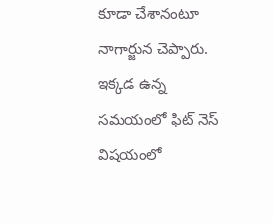కూడా చేశానంటూ నాగార్జున చెప్పారు. ఇక్కడ ఉన్న సమయంలో ఫిట్ నెస్ విషయంలో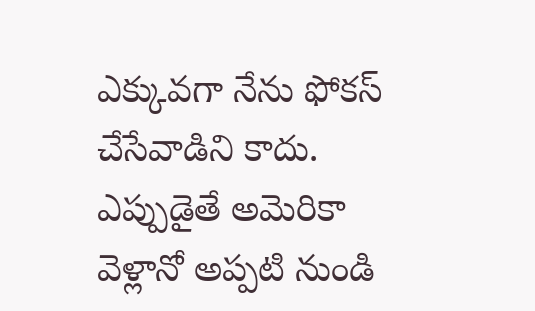ఎక్కువగా నేను ఫోకస్ చేసేవాడిని కాదు. ఎప్పుడైతే అమెరికా వెళ్లానో అప్పటి నుండి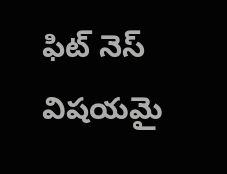ఫిట్ నెస్ విషయమై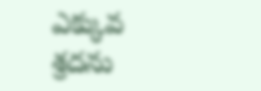ఎక్కువ శ్రదను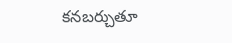కనబర్చుతూ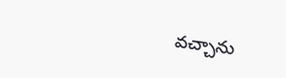వచ్చాను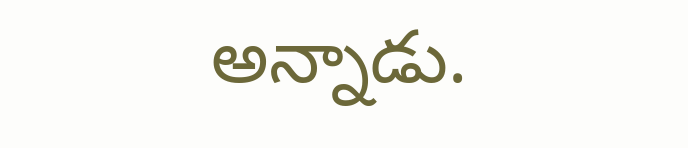అన్నాడు.